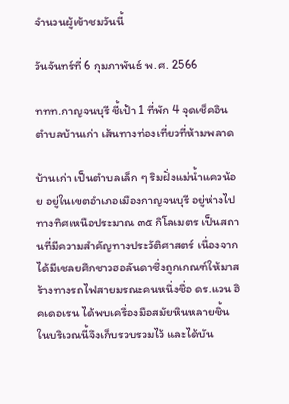จำนวนผู้เข้าชมวันนี้

วันจันทร์ที่ 6 กุมภาพันธ์ พ.ศ. 2566

ททท.กาญจนบุรี ชี้เป้า 1 ที่พัก 4 จุดเช็คอินตำบลบ้านเก่า เส้นทางท่องเที่ยวที่ห้ามพลาด

บ้านเก่า เป็นตำบลเล็ก ๆ ริมฝั่งแม่น้ำแควน้อย อยู่ในเขตอำเภอเมืองกาญจนบุรี อยู่ห่างไปทางทิศเหนือประมาณ ๓๕ กิโลเมตร เป็นสถานที่มีความสำคัญทางประวัติศาสตร์ เนื่องจากได้มีเชลยศึกชาวฮอลันดาซึ่งถูกเกณฑ์ให้มาสร้างทางรถไฟสายมรณะคนหนึ่งชื่อ ดร.แวน ฮิคเดอเรน ได้พบเครื่องมือสมัยหินหลายชิ้นในบริเวณนี้จึงเก็บรวบรวมไว้ และได้บัน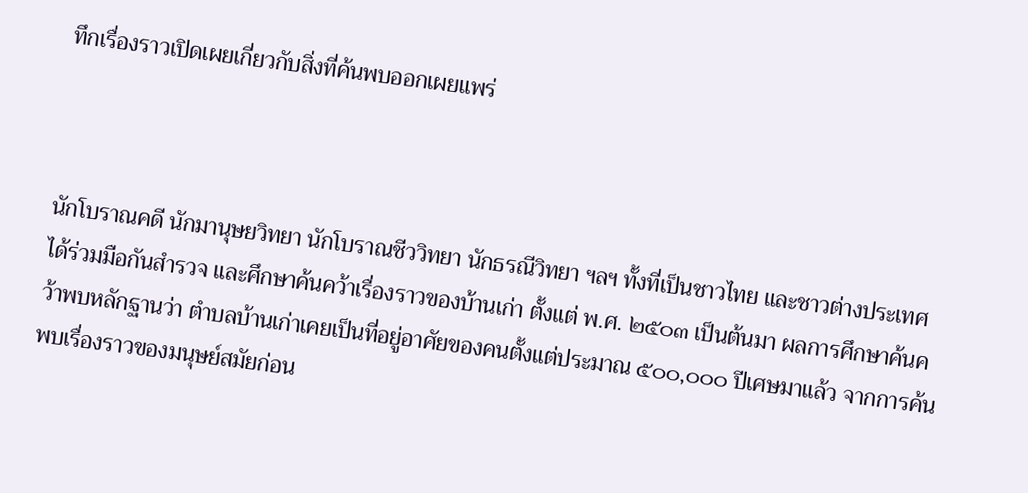ทึกเรื่องราวเปิดเผยเกี่ยวกับสิ่งที่ค้นพบออกเผยแพร่



นักโบราณคดี นักมานุษยวิทยา นักโบราณชีววิทยา นักธรณีวิทยา ฯลฯ ทั้งที่เป็นชาวไทย และชาวต่างประเทศได้ร่วมมือกันสำรวจ และศึกษาค้นคว้าเรื่องราวของบ้านเก่า ตั้งแต่ พ.ศ. ๒๕๐๓ เป็นต้นมา ผลการศึกษาค้นคว้าพบหลักฐานว่า ตำบลบ้านเก่าเคยเป็นที่อยู่อาศัยของคนตั้งแต่ประมาณ ๕๐๐,๐๐๐ ปีเศษมาแล้ว จากการค้นพบเรื่องราวของมนุษย์สมัยก่อน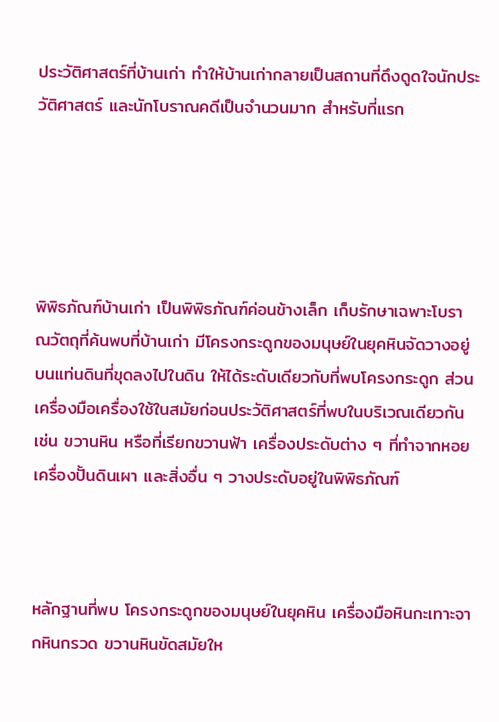ประวัติศาสตร์ที่บ้านเก่า ทำให้บ้านเก่ากลายเป็นสถานที่ดึงดูดใจนักประวัติศาสตร์ และนักโบราณคดีเป็นจำนวนมาก สำหรับที่แรก





พิพิธภัณฑ์บ้านเก่า เป็นพิพิธภัณฑ์ค่อนข้างเล็ก เก็บรักษาเฉพาะโบราณวัตถุที่ค้นพบที่บ้านเก่า มีโครงกระดูกของมนุษย์ในยุคหินจัดวางอยู่บนแท่นดินที่ขุดลงไปในดิน ให้ได้ระดับเดียวกับที่พบโครงกระดูก ส่วนเครื่องมือเครื่องใช้ในสมัยก่อนประวัติศาสตร์ที่พบในบริเวณเดียวกัน เช่น ขวานหิน หรือที่เรียกขวานฟ้า เครื่องประดับต่าง ๆ ที่ทำจากหอย เครื่องปั้นดินเผา และสิ่งอื่น ๆ วางประดับอยู่ในพิพิธภัณฑ์



หลักฐานที่พบ โครงกระดูกของมนุษย์ในยุคหิน เครื่องมือหินกะเทาะจากหินกรวด ขวานหินขัดสมัยให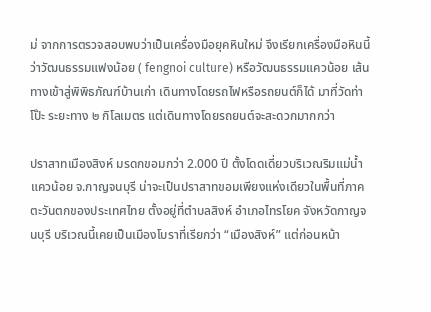ม่ จากการตรวจสอบพบว่าเป็นเครื่องมือยุคหินใหม่ จึงเรียกเครื่องมือหินนี้ว่าวัฒนธรรมแฟงน้อย ( fengnoi culture) หรือวัฒนธรรมแควน้อย เส้นทางเข้าสู่พิพิธภัณฑ์บ้านเก่า เดินทางโดยรถไฟหรือรถยนต์ก็ได้ มาที่วัดท่าโป๊ะ ระยะทาง ๒ กิโลเมตร แต่เดินทางโดยรถยนต์จะสะดวกมากกว่า

ปราสาทเมืองสิงห์ มรดกขอมกว่า 2.000 ปี ตั้งโดดเดี่ยวบริเวณริมแม่น้ำแควน้อย จ.กาญจนบุรี น่าจะเป็นปราสาทขอมเพียงแห่งเดียวในพื้นที่ภาคตะวันตกของประเทศไทย ตั้งอยู่ที่ตำบลสิงห์ อำเภอไทรโยค จังหวัดกาญจนบุรี บริเวณนี้เคยเป็นเมืองโบราที่เรียกว่า “เมืองสิงห์” แต่ก่อนหน้า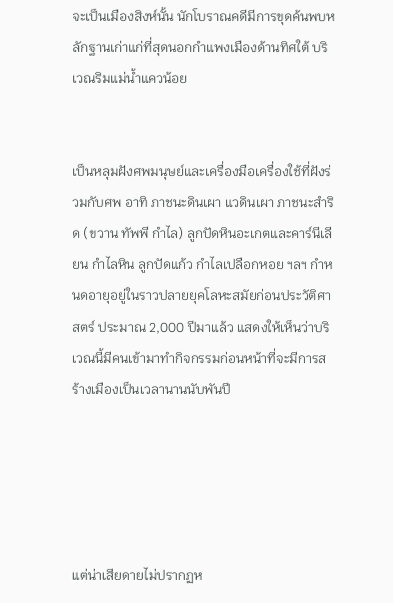จะเป็นเมืองสิงห์นั้น นักโบราณคดีมีการขุดค้นพบหลักฐานเก่าแก่ที่สุดนอกกำแพงเมืองด้านทิศใต้ บริเวณริมแม่น้ำแควน้อย


เป็นหลุมฝังศพมนุษย์และเครื่องมือเครื่องใช้ที่ฝังร่วมกับศพ อาทิ ภาชนะดินเผา แวดินเผา ภาชนะสำริด (ขวาน ทัพพี กำไล) ลูกปัดหินอะเกตและคาร์นีเลียน กำไลหิน ลูกปัดแก้ว กำไลเปลือกหอย ฯลฯ กำหนดอายุอยู่ในราวปลายยุคโลหะสมัยก่อนประวัติศาสตร์ ประมาณ 2,000 ปีมาแล้ว แสดงให้เห็นว่าบริเวณนี้มีคนเข้ามาทำกิจกรรมก่อนหน้าที่จะมีการสร้างเมืองเป็นเวลานานนับพันปี





แต่น่าเสียดายไม่ปรากฏห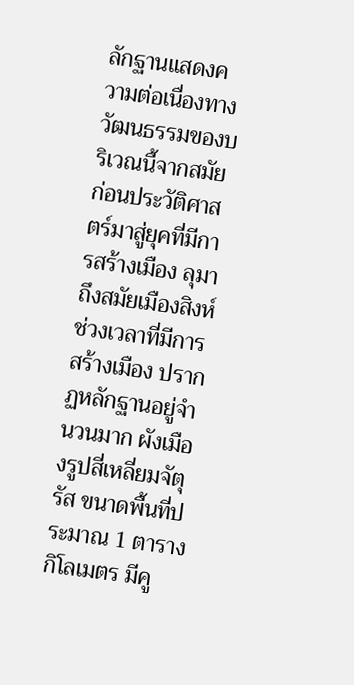ลักฐานแสดงความต่อเนื่องทางวัฒนธรรมของบริเวณนี้จากสมัยก่อนประวัติศาสตร์มาสู่ยุคที่มีการสร้างเมือง ลุมาถึงสมัยเมืองสิงห์ ช่วงเวลาที่มีการสร้างเมือง ปรากฏหลักฐานอยู่จำนวนมาก ผังเมืองรูปสี่เหลี่ยมจัตุรัส ขนาดพื้นที่ประมาณ 1 ตารางกิโลเมตร มีคู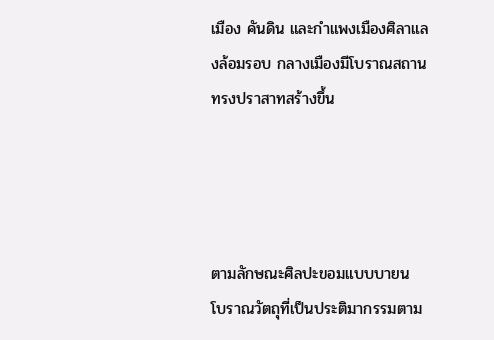เมือง คันดิน และกำแพงเมืองศิลาแลงล้อมรอบ กลางเมืองมีโบราณสถานทรงปราสาทสร้างขึ้น




ตามลักษณะศิลปะขอมแบบบายน โบราณวัตถุที่เป็นประติมากรรมตาม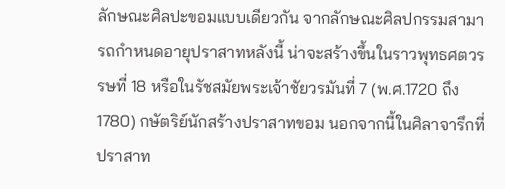ลักษณะศิลปะขอมแบบเดียวกัน จากลักษณะศิลปกรรมสามารถกำหนดอายุปราสาทหลังนี้ น่าจะสร้างขึ้นในราวพุทธศตวรรษที่ 18 หรือในรัชสมัยพระเจ้าชัยวรมันที่ 7 (พ.ศ.1720 ถึง 1780) กษัตริย์นักสร้างปราสาทขอม นอกจากนี้ในศิลาจารึกที่ปราสาท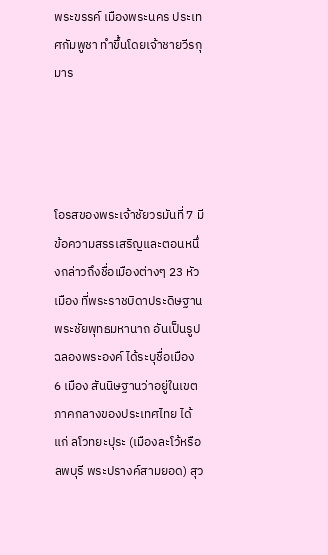พระขรรค์ เมืองพระนคร ประเทศกัมพูชา ทำขึ้นโดยเจ้าชายวีรกุมาร




โอรสของพระเจ้าชัยวรมันที่ 7 มีข้อความสรรเสริญและตอนหนึ่งกล่าวถึงชื่อเมืองต่างๆ 23 หัวเมือง ที่พระราชบิดาประดิษฐานพระชัยพุทธมหานาถ อันเป็นรูปฉลองพระองค์ ได้ระบุชื่อเมือง 6 เมือง สันนิษฐานว่าอยู่ในเขตภาคกลางของประเทศไทย ได้แก่ ลโวทยะปุระ (เมืองละโว้หรือลพบุรี พระปรางค์สามยอด) สุว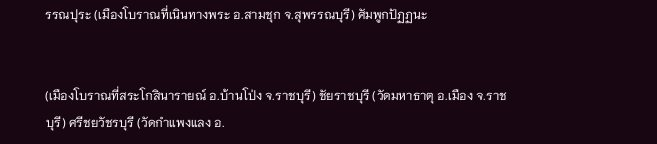รรณปุระ (เมืองโบราณที่เนินทางพระ อ.สามชุก จ.สุพรรณบุรี) ศัมพูกปัฏฏนะ


(เมืองโบราณที่สระโกสินารายณ์ อ.บ้านโป่ง จ.ราชบุรี) ชัยราชบุรี (วัดมหาธาตุ อ.เมือง จ.ราชบุรี) ศรีชยวัชรบุรี (วัดกำแพงแลง อ.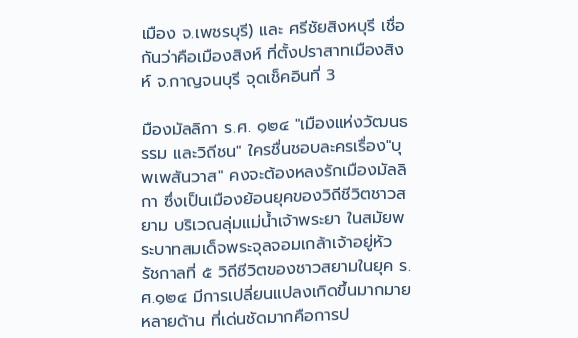เมือง จ.เพชรบุรี) และ ศรีชัยสิงหบุรี เชื่อกันว่าคือเมืองสิงห์ ที่ตั้งปราสาทเมืองสิงห์ จ.กาญจนบุรี จุดเช็คอินที่ 3

มืองมัลลิกา ร.ศ. ๑๒๔ "เมืองแห่งวัฒนธรรม และวิถีชน" ใครชื่นชอบละครเรื่อง"บุพเพสันวาส" คงจะต้องหลงรักเมืองมัลลิกา ซึ่งเป็นเมืองย้อนยุคของวิถีชีวิตชาวสยาม บริเวณลุ่มแม่น้ำเจ้าพระยา ในสมัยพระบาทสมเด็จพระจุลจอมเกล้าเจ้าอยู่หัว รัชกาลที่ ๕ วิถีชีวิตของชาวสยามในยุค ร.ศ.๑๒๔ มีการเปลี่ยนแปลงเกิดขึ้นมากมายหลายด้าน ที่เด่นชัดมากคือการป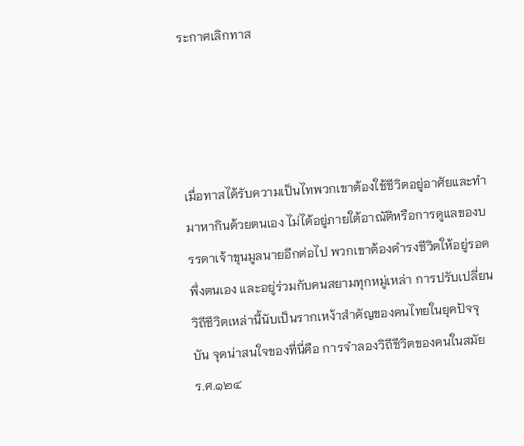ระกาศเลิกทาส




เมื่อทาสได้รับความเป็นไทพวกเขาต้องใช้ชีวิตอยู่อาศัยและทำมาหากินด้วยตนเอง ไม่ได้อยู่ภายใต้อาณัติหรือการดูแลของบรรดาเจ้าขุนมูลนายอีกต่อไป พวกเขาต้องดำรงชีวิตให้อยู่รอด พึ่งตนเอง และอยู่ร่วมกับคนสยามทุกหมู่เหล่า การปรับเปลี่ยนวิถีชีวิตเหล่านี้นับเป็นรากเหง้าสำคัญของคนไทยในยุคปัจจุบัน จุดน่าสนใจของที่นี่คือ การจำลองวิถีชีวิตของคนในสมัย ร.ศ.๑๒๔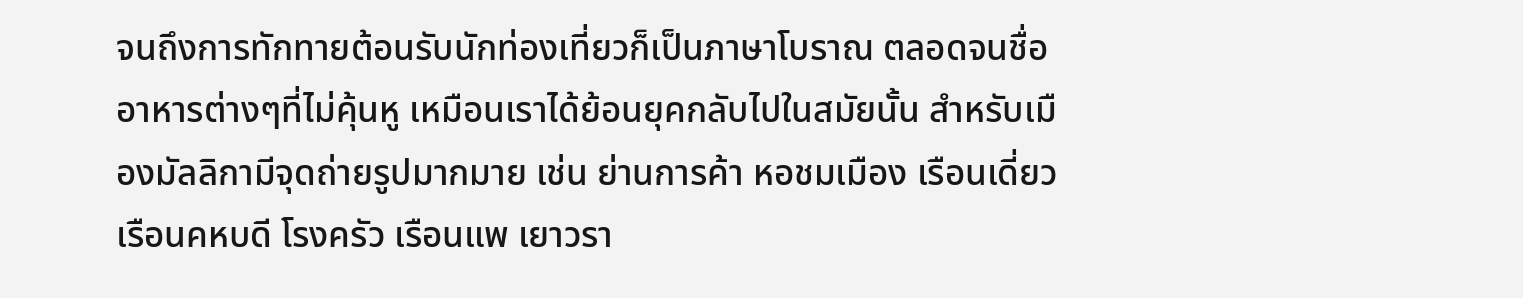จนถึงการทักทายต้อนรับนักท่องเที่ยวก็เป็นภาษาโบราณ ตลอดจนชื่ออาหารต่างๆที่ไม่คุ้นหู เหมือนเราได้ย้อนยุคกลับไปในสมัยนั้น สำหรับเมืองมัลลิกามีจุดถ่ายรูปมากมาย เช่น ย่านการค้า หอชมเมือง เรือนเดี่ยว เรือนคหบดี โรงครัว เรือนแพ เยาวรา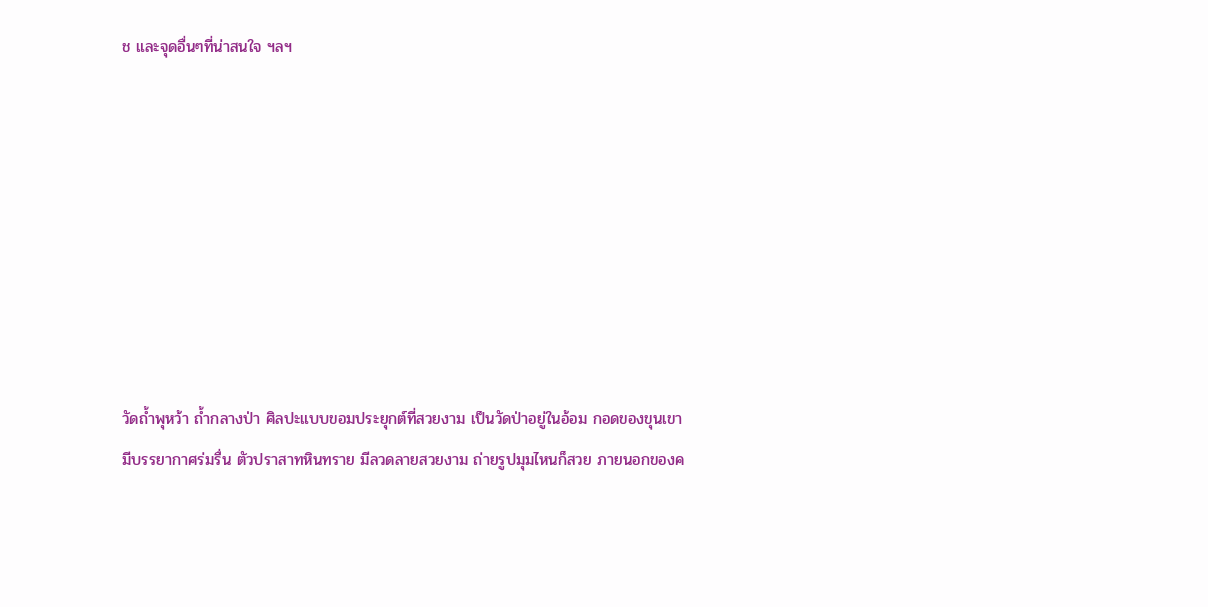ช และจุดอื่นๆที่น่าสนใจ ฯลฯ








วัดถ้ำพุหว้า ถ้ำกลางป่า ศิลปะแบบขอมประยุกต์ที่สวยงาม เป็นวัดป่าอยู่ในอ้อม กอดของขุนเขามีบรรยากาศร่มรื่น ตัวปราสาทหินทราย มีลวดลายสวยงาม ถ่ายรูปมุมไหนก็สวย ภายนอกของค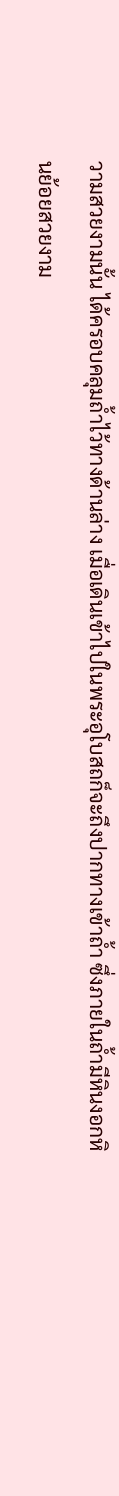วามสวยงามนั้น ได้ครอบคลุมถ้ำไว้ทางด้านล่าง เมื่อเดินเข้าไปในพระอุโบสถก็จะถึงปากทางเข้าถ้ำ ซึ่งภายในถ้ำมีหินงอกหินย้อยสวยงาม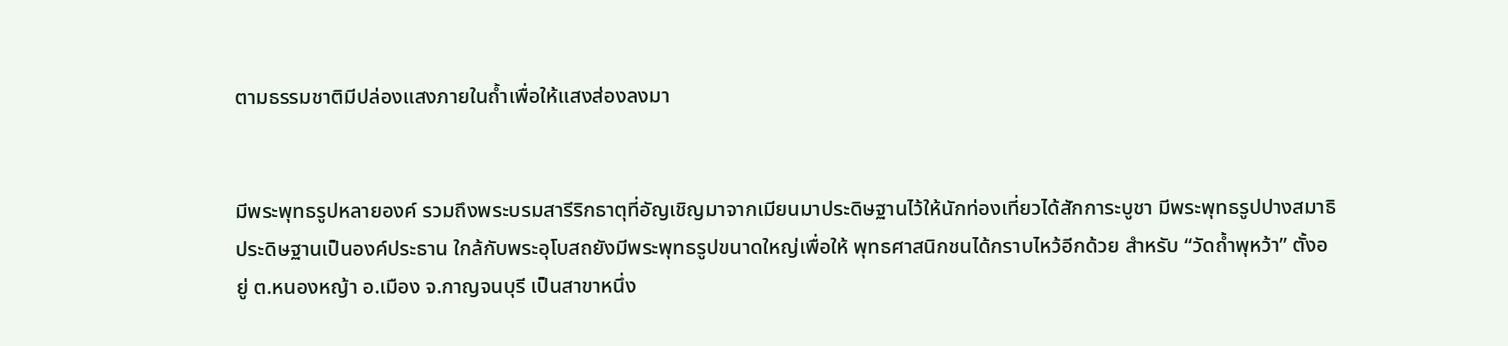ตามธรรมชาติมีปล่องแสงภายในถ้ำเพื่อให้แสงส่องลงมา


มีพระพุทธรูปหลายองค์ รวมถึงพระบรมสารีริกธาตุที่อัญเชิญมาจากเมียนมาประดิษฐานไว้ให้นักท่องเที่ยวได้สักการะบูชา มีพระพุทธรูปปางสมาธิ ประดิษฐานเป็นองค์ประธาน ใกล้กับพระอุโบสถยังมีพระพุทธรูปขนาดใหญ่เพื่อให้ พุทธศาสนิกชนได้กราบไหว้อีกด้วย สำหรับ “วัดถ้ำพุหว้า” ตั้งอยู่ ต.หนองหญ้า อ.เมือง จ.กาญจนบุรี เป็นสาขาหนึ่ง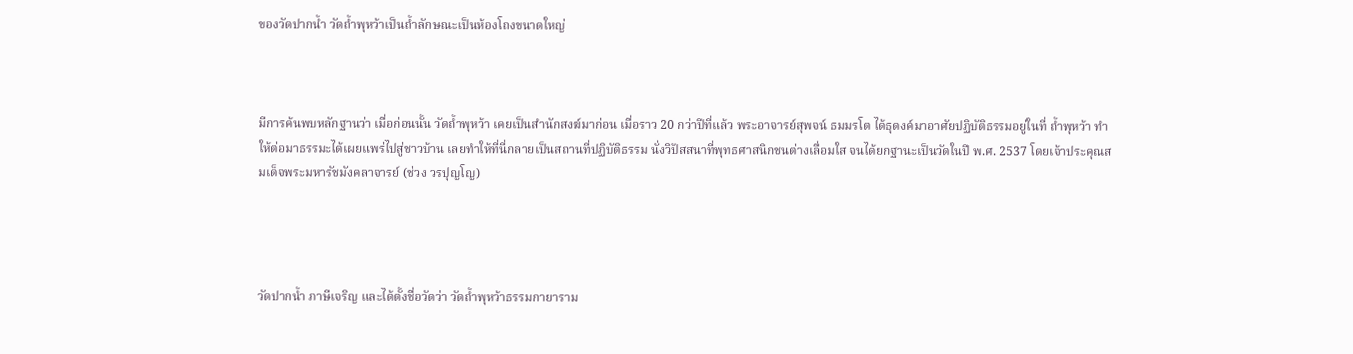ของวัดปากน้ำ วัดถ้ำพุหว้าเป็นถ้ำลักษณะเป็นห้องโถงขนาดใหญ่



มีการค้นพบหลักฐานว่า เมื่อก่อนนั้น วัดถ้ำพุหว้า เคยเป็นสำนักสงฆ์มาก่อน เมื่อราว 20 กว่าปีที่แล้ว พระอาจารย์สุพจน์ ธมมรโต ได้ธุดงค์มาอาศัยปฏิบัติธรรมอยู่ในที่ ถ้ำพุหว้า ทำให้ต่อมาธรรมะได้เผยแพร่ไปสู่ชาวบ้าน เลยทำให้ที่นี่กลายเป็นสถานที่ปฏิบัติธรรม นั่งวิปัสสนาที่พุทธศาสนิกชนต่างเลื่อมใส จนได้ยกฐานะเป็นวัดในปี พ.ศ. 2537 โดยเจ้าประคุณสมเด็จพระมหารัชมังคลาจารย์ (ช่วง วรปุญโญ)




วัดปากน้ำ ภาษีเจริญ และได้ตั้งชื่อวัดว่า วัดถ้ำพุหว้าธรรมกายาราม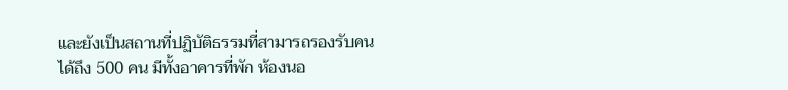และยังเป็นสถานที่ปฏิบัติธรรมที่สามารถรองรับคนได้ถึง 500 คน มีทั้งอาคารที่พัก ห้องนอ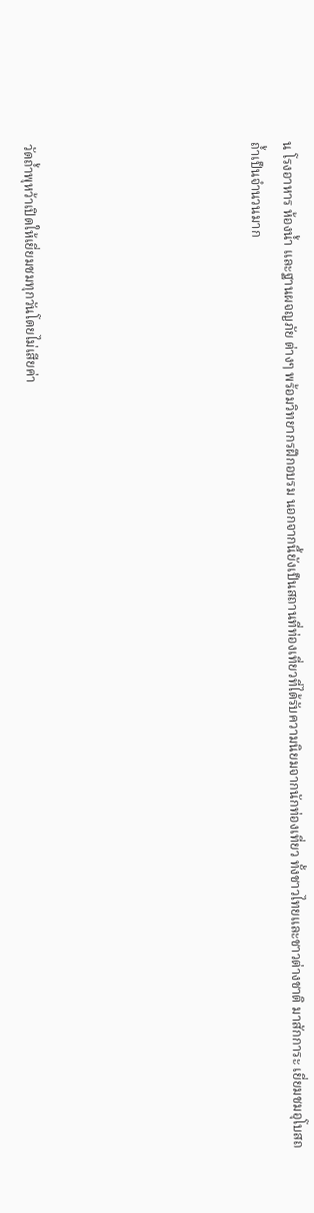น โรงอาหาร ห้องน้ำ และฐานผจญภัย ต่างๆ พร้อมวิทยากรฝึกอบรม นอกจากนี้ยังเป็นสถานที่ท่องเที่ยวที่ได้รับความนิยมจากนักท่องเที่ยว ทั้งชาวไทยและชาวต่างชาติ มาสักการะ เยี่ยมชมอุโบสถถ้ำเป็นจำนวนมาก






วัดถ้ำพุหว้าเปิดให้เยี่ยมชมทุกวันโดยไม่เสียค่า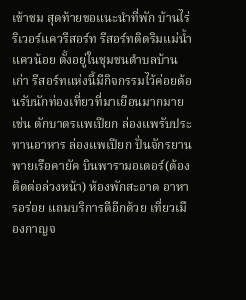เข้าชม สุดท้ายขอแนะนำที่พัก บ้านไร่ ริเวอร์แควรีสอร์ท รีสอร์ทติดริมแม่น้ำแควน้อย ตั้งอยู่ในชุมชนตำบลบ้านเก่า รีสอร์ทแห่งนี้มีกิจกรรมไว้ค่อยต้อนรับนักท่องเที่ยวที่มาเยือนมากมาย เช่น ตักบาตรแพเปียก ล่องแพรับประทานอาหาร ล่องแพเปียก ปั่นจักรยาน พายเรือคายัค บินพารามอเตอร์(ต้องติดต่อล่วงหน้า) ห้องพักสะอาด อาหารอร่อย แถมบริการดีอีกด้วย เที่ยวเมืองกาญจ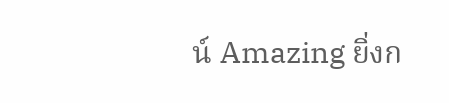น์ Amazing ยิ่งก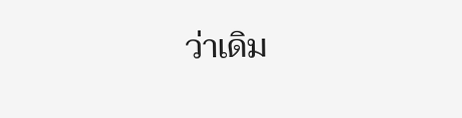ว่าเดิม